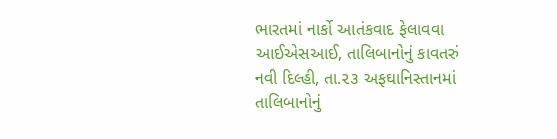ભારતમાં નાર્કો આતંકવાદ ફેલાવવા આઈએસઆઈ, તાલિબાનોનું કાવતરું
નવી દિલ્હી, તા.૨૩ અફઘાનિસ્તાનમાં તાલિબાનોનું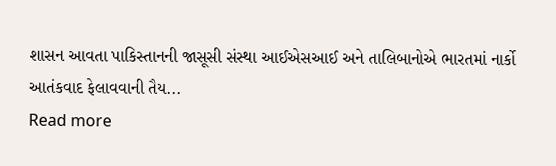શાસન આવતા પાકિસ્તાનની જાસૂસી સંસ્થા આઈએસઆઈ અને તાલિબાનોએ ભારતમાં નાર્કો આતંકવાદ ફેલાવવાની તૈય...
Read more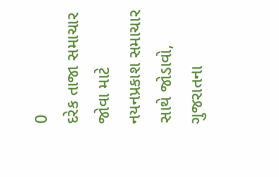0
દરેક તાજા સમાચાર જોવા માટે નયનપ્રકાશ સમાચાર સાથે જોડાવો,
ગુજરાતના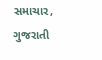સમાચાર, ગુજરાતી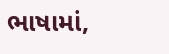ભાષામાં,